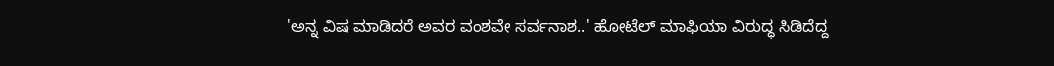'ಅನ್ನ ವಿಷ ಮಾಡಿದರೆ ಅವರ ವಂಶವೇ ಸರ್ವನಾಶ..' ಹೋಟೆಲ್ ಮಾಫಿಯಾ ವಿರುದ್ಧ ಸಿಡಿದೆದ್ದ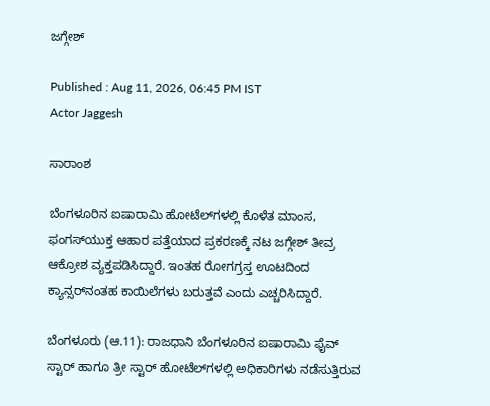ಜಗ್ಗೇಶ್‌

Published : Aug 11, 2026, 06:45 PM IST
Actor Jaggesh

ಸಾರಾಂಶ

ಬೆಂಗಳೂರಿನ ಐಷಾರಾಮಿ ಹೋಟೆಲ್‌ಗಳಲ್ಲಿ ಕೊಳೆತ ಮಾಂಸ, ಫಂಗಸ್‌ಯುಕ್ತ ಆಹಾರ ಪತ್ತೆಯಾದ ಪ್ರಕರಣಕ್ಕೆ ನಟ ಜಗ್ಗೇಶ್ ತೀವ್ರ ಆಕ್ರೋಶ ವ್ಯಕ್ತಪಡಿಸಿದ್ದಾರೆ. ಇಂತಹ ರೋಗಗ್ರಸ್ತ ಊಟದಿಂದ ಕ್ಯಾನ್ಸರ್‌ನಂತಹ ಕಾಯಿಲೆಗಳು ಬರುತ್ತವೆ ಎಂದು ಎಚ್ಚರಿಸಿದ್ದಾರೆ.

ಬೆಂಗಳೂರು (ಆ.11): ರಾಜಧಾನಿ ಬೆಂಗಳೂರಿನ ಐಷಾರಾಮಿ ಫೈವ್ ಸ್ಟಾರ್ ಹಾಗೂ ತ್ರೀ ಸ್ಟಾರ್ ಹೋಟೆಲ್‌ಗಳಲ್ಲಿ ಅಧಿಕಾರಿಗಳು ನಡೆಸುತ್ತಿರುವ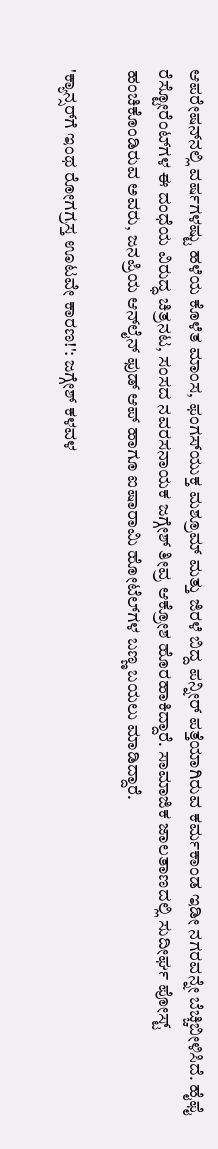ಆಪರೇಷನ್‌ನಲ್ಲಿ ವರ್ಷಗಳಷ್ಟು ಹಳೆಯ ಕೊಳೆತ ಮಾಂಸ, ಫಂಗಸ್‌ಯುಕ್ತ ಮಶ್ರೂಮ್ ಮತ್ತು ಜಿರಳೆ ಬಿದ್ದ ಪನ್ನೀರ್ ಪತ್ತೆಯಾಗಿರುವ ಕರ್ಮಕಾಂಡ ಇಡೀ ನಗರವನ್ನೇ ಬೆಚ್ಚಿಬೀಳಿಸಿದೆ. ಹೈಫೈ ರೆಸ್ಟೋರೆಂಟ್‌ಗಳ ಈ ದಂಧೆಯ ವಿರುದ್ಧ ಚಿತ್ರನಟ, ಸಂಸದ ನವರಸನಾಯಕ ಜಗ್ಗೇಶ್ ತೀವ್ರ ಆಕ್ರೋಶ ಹೊರಹಾಕಿದ್ದಾರೆ. ಸಾಮಾಜಿಕ ಜಾಲತಾಣದಲ್ಲಿ ಸುದೀರ್ಘ ಪೋಸ್ಟ್ ಹಂಚಿಕೊಂಡಿರುವ ಅವರು, ಜನಪ್ರಿಯ ಆನ್‌ಲೈನ್ ಫುಡ್ ಆಪ್ ಹಾಗೂ ಐಷಾರಾಮಿ ಹೋಟೆಲ್‌ಗಳ ಬಣ್ಣ ಬಯಲು ಮಾಡಿದ್ದಾರೆ.

'ಕ್ಯಾನ್ಸರ್‌ಗೆ ಇಂಥ ರೋಗಗ್ರಸ್ತ ಊಟವೇ ಕಾರಣ!': ಜಗ್ಗೇಶ್ ಕಳವಳ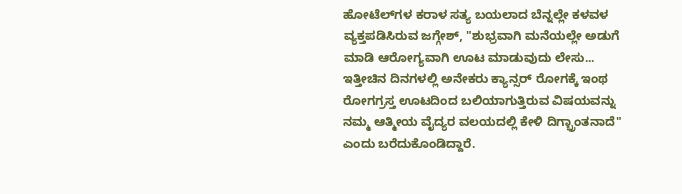ಹೋಟೆಲ್‌ಗಳ ಕರಾಳ ಸತ್ಯ ಬಯಲಾದ ಬೆನ್ನಲ್ಲೇ ಕಳವಳ ವ್ಯಕ್ತಪಡಿಸಿರುವ ಜಗ್ಗೇಶ್, "ಶುಭ್ರವಾಗಿ ಮನೆಯಲ್ಲೇ ಅಡುಗೆ ಮಾಡಿ ಆರೋಗ್ಯವಾಗಿ ಊಟ ಮಾಡುವುದು ಲೇಸು... ಇತ್ತೀಚಿನ ದಿನಗಳಲ್ಲಿ ಅನೇಕರು ಕ್ಯಾನ್ಸರ್ ರೋಗಕ್ಕೆ ಇಂಥ ರೋಗಗ್ರಸ್ತ ಊಟದಿಂದ ಬಲಿಯಾಗುತ್ತಿರುವ ವಿಷಯವನ್ನು ನಮ್ಮ ಆತ್ಮೀಯ ವೈದ್ಯರ ವಲಯದಲ್ಲಿ ಕೇಳಿ ದಿಗ್ಭ್ರಾಂತನಾದೆ" ಎಂದು ಬರೆದುಕೊಂಡಿದ್ದಾರೆ.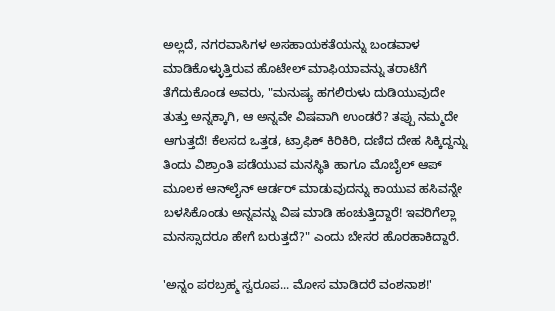ಅಲ್ಲದೆ, ನಗರವಾಸಿಗಳ ಅಸಹಾಯಕತೆಯನ್ನು ಬಂಡವಾಳ ಮಾಡಿಕೊಳ್ಳುತ್ತಿರುವ ಹೊಟೇಲ್ ಮಾಫಿಯಾವನ್ನು ತರಾಟೆಗೆ ತೆಗೆದುಕೊಂಡ ಅವರು, "ಮನುಷ್ಯ ಹಗಲಿರುಳು ದುಡಿಯುವುದೇ ತುತ್ತು ಅನ್ನಕ್ಕಾಗಿ, ಆ ಅನ್ನವೇ ವಿಷವಾಗಿ ಉಂಡರೆ? ತಪ್ಪು ನಮ್ಮದೇ ಆಗುತ್ತದೆ! ಕೆಲಸದ ಒತ್ತಡ, ಟ್ರಾಫಿಕ್ ಕಿರಿಕಿರಿ, ದಣಿದ ದೇಹ ಸಿಕ್ಕಿದ್ದನ್ನು ತಿಂದು ವಿಶ್ರಾಂತಿ ಪಡೆಯುವ ಮನಸ್ಥಿತಿ ಹಾಗೂ ಮೊಬೈಲ್ ಆಪ್ ಮೂಲಕ ಆನ್‌ಲೈನ್ ಆರ್ಡರ್ ಮಾಡುವುದನ್ನು ಕಾಯುವ ಹಸಿವನ್ನೇ ಬಳಸಿಕೊಂಡು ಅನ್ನವನ್ನು ವಿಷ ಮಾಡಿ ಹಂಚುತ್ತಿದ್ದಾರೆ! ಇವರಿಗೆಲ್ಲಾ ಮನಸ್ಸಾದರೂ ಹೇಗೆ ಬರುತ್ತದೆ?" ಎಂದು ಬೇಸರ ಹೊರಹಾಕಿದ್ದಾರೆ.

'ಅನ್ನಂ ಪರಬ್ರಹ್ಮ ಸ್ವರೂಪ... ಮೋಸ ಮಾಡಿದರೆ ವಂಶನಾಶ!'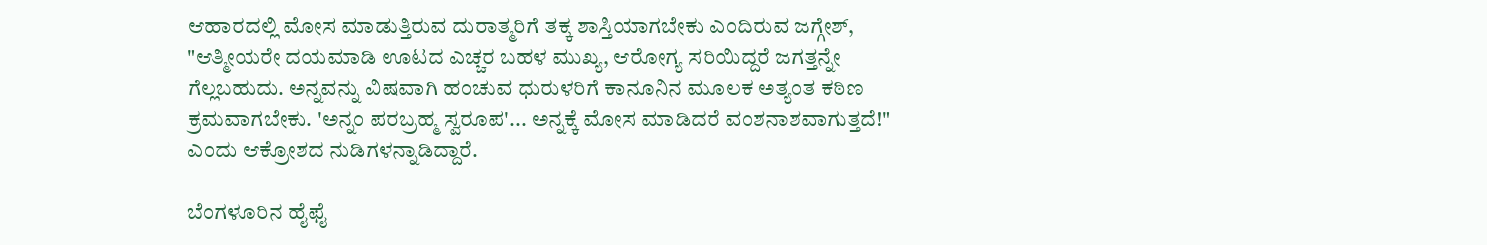ಆಹಾರದಲ್ಲಿ ಮೋಸ ಮಾಡುತ್ತಿರುವ ದುರಾತ್ಮರಿಗೆ ತಕ್ಕ ಶಾಸ್ತಿಯಾಗಬೇಕು ಎಂದಿರುವ ಜಗ್ಗೇಶ್, "ಆತ್ಮೀಯರೇ ದಯಮಾಡಿ ಊಟದ ಎಚ್ಚರ ಬಹಳ ಮುಖ್ಯ, ಆರೋಗ್ಯ ಸರಿಯಿದ್ದರೆ ಜಗತ್ತನ್ನೇ ಗೆಲ್ಲಬಹುದು. ಅನ್ನವನ್ನು ವಿಷವಾಗಿ ಹಂಚುವ ಧುರುಳರಿಗೆ ಕಾನೂನಿನ ಮೂಲಕ ಅತ್ಯಂತ ಕಠಿಣ ಕ್ರಮವಾಗಬೇಕು. 'ಅನ್ನಂ ಪರಬ್ರಹ್ಮ ಸ್ವರೂಪ'... ಅನ್ನಕ್ಕೆ ಮೋಸ ಮಾಡಿದರೆ ವಂಶನಾಶವಾಗುತ್ತದೆ!" ಎಂದು ಆಕ್ರೋಶದ ನುಡಿಗಳನ್ನಾಡಿದ್ದಾರೆ.

ಬೆಂಗಳೂರಿನ ಹೈಫೈ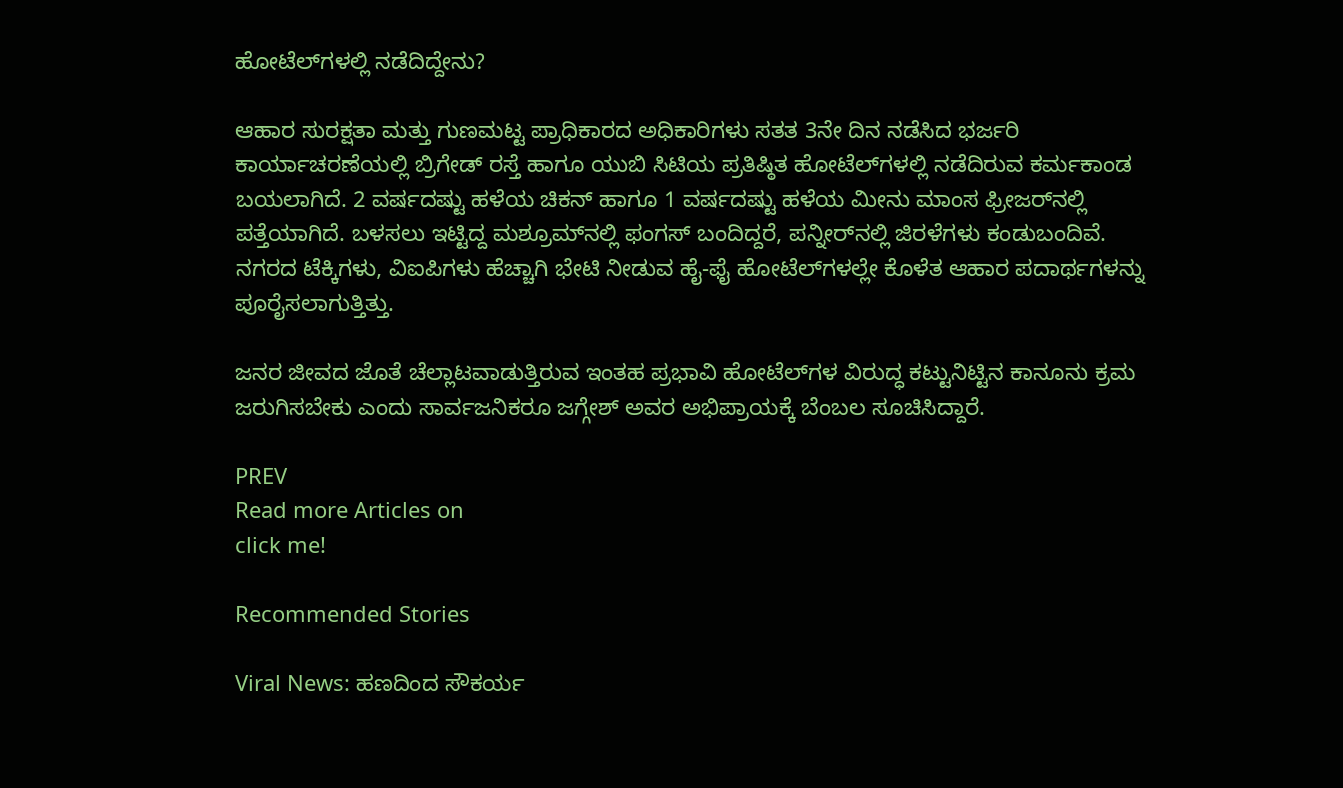ಹೋಟೆಲ್‌ಗಳಲ್ಲಿ ನಡೆದಿದ್ದೇನು?

ಆಹಾರ ಸುರಕ್ಷತಾ ಮತ್ತು ಗುಣಮಟ್ಟ ಪ್ರಾಧಿಕಾರದ ಅಧಿಕಾರಿಗಳು ಸತತ 3ನೇ ದಿನ ನಡೆಸಿದ ಭರ್ಜರಿ ಕಾರ್ಯಾಚರಣೆಯಲ್ಲಿ ಬ್ರಿಗೇಡ್ ರಸ್ತೆ ಹಾಗೂ ಯುಬಿ ಸಿಟಿಯ ಪ್ರತಿಷ್ಠಿತ ಹೋಟೆಲ್‌ಗಳಲ್ಲಿ ನಡೆದಿರುವ ಕರ್ಮಕಾಂಡ ಬಯಲಾಗಿದೆ. 2 ವರ್ಷದಷ್ಟು ಹಳೆಯ ಚಿಕನ್ ಹಾಗೂ 1 ವರ್ಷದಷ್ಟು ಹಳೆಯ ಮೀನು ಮಾಂಸ ಫ್ರೀಜರ್‌ನಲ್ಲಿ ಪತ್ತೆಯಾಗಿದೆ. ಬಳಸಲು ಇಟ್ಟಿದ್ದ ಮಶ್ರೂಮ್‌ನಲ್ಲಿ ಫಂಗಸ್ ಬಂದಿದ್ದರೆ, ಪನ್ನೀರ್‌ನಲ್ಲಿ ಜಿರಳೆಗಳು ಕಂಡುಬಂದಿವೆ. ನಗರದ ಟೆಕ್ಕಿಗಳು, ವಿಐಪಿಗಳು ಹೆಚ್ಚಾಗಿ ಭೇಟಿ ನೀಡುವ ಹೈ-ಫೈ ಹೋಟೆಲ್‌ಗಳಲ್ಲೇ ಕೊಳೆತ ಆಹಾರ ಪದಾರ್ಥಗಳನ್ನು ಪೂರೈಸಲಾಗುತ್ತಿತ್ತು.

ಜನರ ಜೀವದ ಜೊತೆ ಚೆಲ್ಲಾಟವಾಡುತ್ತಿರುವ ಇಂತಹ ಪ್ರಭಾವಿ ಹೋಟೆಲ್‌ಗಳ ವಿರುದ್ಧ ಕಟ್ಟುನಿಟ್ಟಿನ ಕಾನೂನು ಕ್ರಮ ಜರುಗಿಸಬೇಕು ಎಂದು ಸಾರ್ವಜನಿಕರೂ ಜಗ್ಗೇಶ್ ಅವರ ಅಭಿಪ್ರಾಯಕ್ಕೆ ಬೆಂಬಲ ಸೂಚಿಸಿದ್ದಾರೆ.

PREV
Read more Articles on
click me!

Recommended Stories

Viral News: ಹಣದಿಂದ ಸೌಕರ್ಯ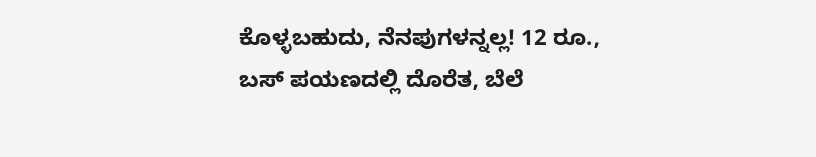ಕೊಳ್ಳಬಹುದು, ನೆನಪುಗಳನ್ನಲ್ಲ! 12 ರೂ., ಬಸ್ ಪಯಣದಲ್ಲಿ ದೊರೆತ, ಬೆಲೆ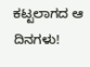ಕಟ್ಟಲಾಗದ ಆ ದಿನಗಳು!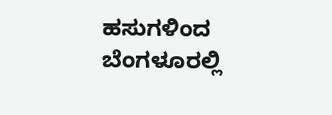ಹಸುಗಳಿಂದ ಬೆಂಗಳೂರಲ್ಲಿ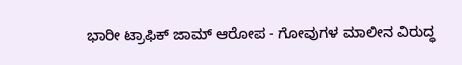ಭಾರೀ ಟ್ರಾಫಿಕ್ ಜಾಮ್ ಆರೋಪ - ಗೋವುಗಳ ಮಾಲೀನ ವಿರುದ್ಧ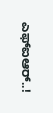ಎಫ್‌ಐಆರ್..!